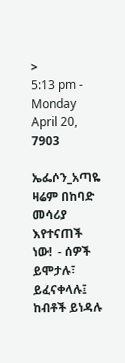>
5:13 pm - Monday April 20, 7903

ኤፌሶን_አጣዬ ዛሬም በከባድ መሳሪያ እየተናጠች ነው!  - ሰዎች ይሞታሉ፣ ይፈናቀላሉ፤ ከብቶች ይነዳሉ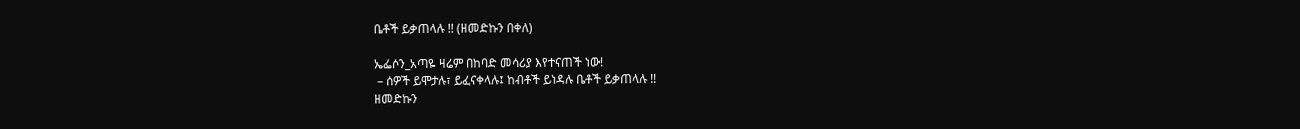ቤቶች ይቃጠላሉ !! (ዘመድኩን በቀለ)

ኤፌሶን_አጣዬ ዛሬም በከባድ መሳሪያ እየተናጠች ነው!
 – ሰዎች ይሞታሉ፣ ይፈናቀላሉ፤ ከብቶች ይነዳሉ ቤቶች ይቃጠላሉ !!
ዘመድኩን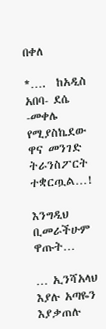በቀለ

*….  ከአዲስ አበባ- ደሴ -መቀሌ የሚያስኬደው ዋና መንገድ ትራንስፖርት ተቋርጧል…!

እንግዲህ ቢመራችሁም ዋጡት…

… ኢንሻአላህ እያሉ አጣዬን እያቃጠሉ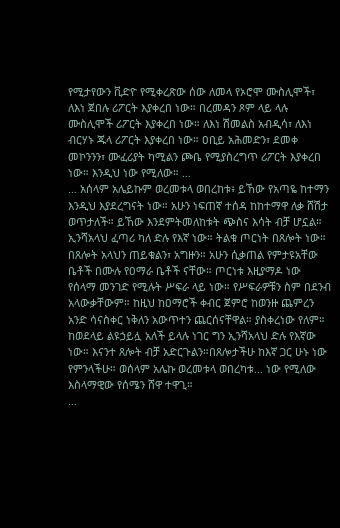የሚታየውን ቪድዮ የሚቀረጽው ሰው ለመላ የኦሮሞ ሙስሊሞች፣ ለእነ ጀበሉ ሪፖርት እያቀረበ ነው። በረመዳን ጾም ላይ ላሉ ሙስሊሞች ሪፖርት እያቀረበ ነው። ለእነ ሽመልስ አብዲሳ፣ ለእነ ብርሃኑ ጁላ ሪፖርት እያቀረበ ነው። ዐቢይ አሕመድን፣ ደመቀ መኮንንን፣ ሙፈሪያት ካሚልን ጮቤ የሚያስረግጥ ሪፖርት እያቀረበ ነው። እንዲህ ነው የሚለው። …
… አሰላም አሌይኩም ወረመቱላ ወበረከቱ፥ ይኸው የአጣዬ ከተማን እንዲህ እያደረግናት ነው። አሁን ነፍጠኛ ተሰዳ ከከተማዋ ለቃ ሸሽታ ወጥታለች። ይኸው እንደምትመለከቱት ጭስና እሳት ብቻ ሆኗል። ኢንሻአላህ ፈጣሪ ካለ ድሉ የእኛ ነው። ትልቁ ጦርነት በጸሎት ነው። በጸሎት አላህን ጠይቁልን፣ አግዙን። አሁን ሲቃጠል የምታዩአቸው ቤቶች በሙሉ የዐማራ ቤቶች ናቸው። ጦርነቱ እዚያማዶ ነው የሰላማ መንገድ የሚሉት ሥፍራ ላይ ነው። የሥፍራዎቹን ስም በደንብ አላውቃቸውም። ከዚህ ከዐማሮች ቀብር ጀምሮ ከወንዙ ጨምረን አንድ ሳናስቀር ነቅለን አውጥተን ጨርሰናቸዋል። ያስቀረነው የለም። ከወደላይ ልዩኃይሏ አለች ይላሉ ነገር ግን ኢንሻአላህ ድሉ የእኛው ነው። እናንተ ጸሎት ብቻ አድርጉልን።በጸሎታችሁ ከእኛ ጋር ሁኑ ነው የምንላችሁ። ወሰላም አሌኩ ወረመቱላ ወበረካቱ… ነው የሚለው እስላማዊው የሰሜን ሸዋ ተዋጊ።
…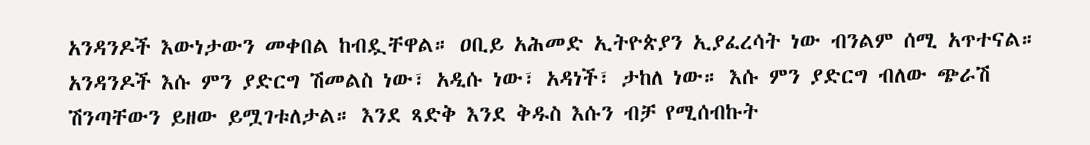አንዳንዶች እውነታውን መቀበል ከብዷቸዋል። ዐቢይ አሕመድ ኢትዮጵያን ኢያፈረሳት ነው ብንልም ሰሚ አጥተናል። አንዳንዶች እሱ ምን ያድርግ ሽመልስ ነው፣ አዲሱ ነው፣ አዳነች፣ ታከለ ነው። እሱ ምን ያድርግ ብለው ጭራሽ ሽንጣቸውን ይዘው ይሟገቱለታል። እንደ ጻድቅ እንደ ቅዱስ እሱን ብቻ የሚሰብኩት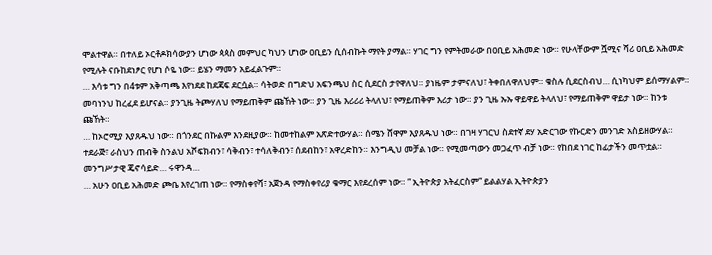ሞልተዋል። በተለይ ኦርቶዶክሳውያን ሆነው ጳጳስ መምህር ካህን ሆነው ዐቢይን ሲሰብኩት ማየት ያማል። ሃገር ግን የምትመራው በዐቢይ አሕመድ ነው። የሁላቸውም ሿሚና ሻሪ ዐቢይ አሕመድ የሚሉት ናቡከደነፆር የሆነ ሶዬ ነው። ይሄን ማመን አይፈልጉም።
… እሳቱ ግን በ4ቱም አቅጣጫ እየነደደ ከደጃፍ ደርሷል። ሳትወድ በግድህ አፍንጫህ ስር ሲደርስ ታየዋለህ። ያነዜም ታምናለህ፣ ትቀበለዋለህም። ቁስሉ ሲደርስብህ… ሲነካህም ይሰማሃልም። መባነንህ ከረፈደ ይሆናል። ያንጊዜ ትጮሃለህ የማይጠቅም ጩኸት ነው። ያን ጊዜ እሪሪሪ ትላለህ፣ የማይጠቅም እሪታ ነው። ያን ጊዜ ኡኡ ዋይዋይ ትላለህ፣ የማይጠቅም ዋይታ ነው። ከንቱ ጩኸት።
… ከኦሮሚያ እያጸዱህ ነው። በጎንደር በኩልም እንደዚያው። ከመተከልም አጽድተውሃል። ሰሜን ሸዋም እያጸዱህ ነው። በገዛ ሃገርህ ስደተኛ ደሃ አድርገው የኩርድን መንገድ አስይዘውሃል። ተደራጅ፣ ራስህን ጠብቅ ስንልህ አሾፍክብን፣ ሳቅብን፣ ተሳለቅብን፣ ሰደብከን፣ አዋረድከን። እንግዲህ መቻል ነው። የሚመጣውን መጋፈጥ ብቻ ነው። የከበደ ነገር ከፊታችን መጥቷል። መንግሥታዊ ጄኖሳይድ… ሩዋንዳ…
… አሁን ዐቢይ አሕመድ ጮቤ እየረገጠ ነው። የማስቀየሻ፣ አጀንዳ የማስቀየሪያ ቁማር እየደረሰም ነው። ” ኢትዮጵያ አትፈርስም” ይልልሃል ኢትዮጵያን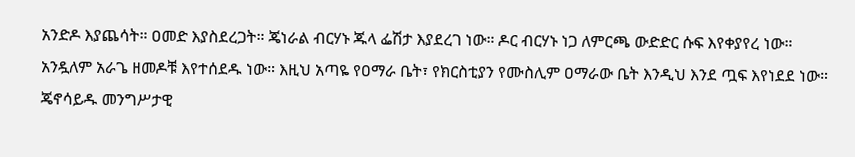አንድዶ እያጨሳት። ዐመድ እያስደረጋት። ጄነራል ብርሃኑ ጁላ ፌሽታ እያደረገ ነው። ዶር ብርሃኑ ነጋ ለምርጫ ውድድር ሱፍ እየቀያየረ ነው። አንዷለም አራጌ ዘመዶቹ እየተሰደዱ ነው። እዚህ አጣዬ የዐማራ ቤት፣ የክርስቲያን የሙስሊም ዐማራው ቤት እንዲህ እንደ ጧፍ እየነደደ ነው። ጄኖሳይዱ መንግሥታዊ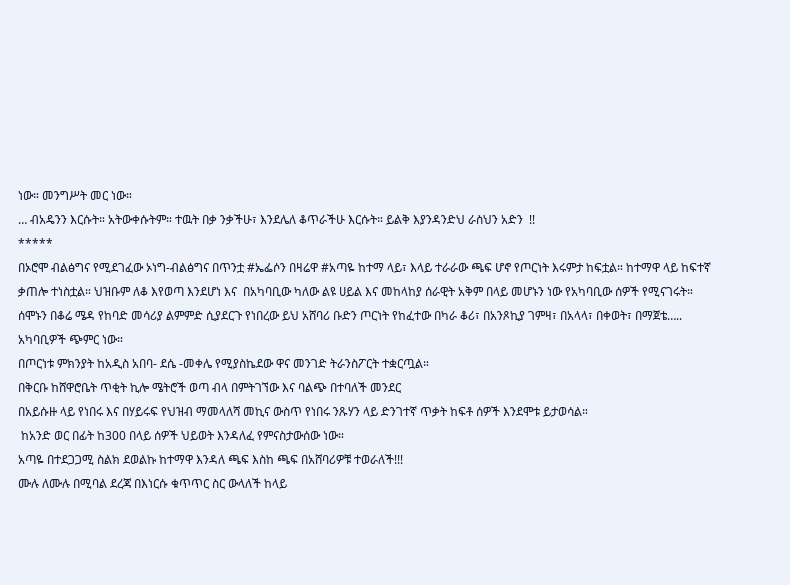ነው። መንግሥት መር ነው።
… ብአዴንን እርሱት። አትውቀሱትም። ተዉት በቃ ንቃችሁ፣ እንደሌለ ቆጥራችሁ እርሱት። ይልቅ እያንዳንድህ ራስህን አድን  !!
*****
በኦሮሞ ብልፅግና የሚደገፈው ኦነግ-ብልፅግና በጥንቷ #ኤፌሶን በዛሬዋ #አጣዬ ከተማ ላይ፣ እላይ ተራራው ጫፍ ሆኖ የጦርነት እሩምታ ከፍቷል። ከተማዋ ላይ ከፍተኛ ቃጠሎ ተነስቷል። ህዝቡም ለቆ እየወጣ እንደሆነ እና  በአካባቢው ካለው ልዩ ሀይል እና መከላከያ ሰራዊት አቅም በላይ መሆኑን ነው የአካባቢው ሰዎች የሚናገሩት።
ሰሞኑን በቆሬ ሜዳ የከባድ መሳሪያ ልምምድ ሲያደርጉ የነበረው ይህ አሸባሪ ቡድን ጦርነት የከፈተው በካራ ቆሪ፣ በአንጾኪያ ገምዛ፣ በአላላ፣ በቀወት፣ በማጀቴ….. አካባቢዎች ጭምር ነው።
በጦርነቱ ምክንያት ከአዲስ አበባ- ደሴ -መቀሌ የሚያስኬደው ዋና መንገድ ትራንስፖርት ተቋርጧል።
በቅርቡ ከሸዋሮቤት ጥቂት ኪሎ ሜትሮች ወጣ ብላ በምትገኘው እና ባልጭ በተባለች መንደር
በአይሱዙ ላይ የነበሩ እና በሃይሩፍ የህዝብ ማመላለሻ መኪና ውስጥ የነበሩ ንጹሃን ላይ ድንገተኛ ጥቃት ከፍቶ ሰዎች እንደሞቱ ይታወሳል።
 ከአንድ ወር በፊት ከ300 በላይ ሰዎች ህይወት እንዳለፈ የምናስታውሰው ነው።
አጣዬ በተደጋጋሚ ስልክ ደወልኩ ከተማዋ እንዳለ ጫፍ እስከ ጫፍ በአሸባሪዎቹ ተወራለች!!!
ሙሉ ለሙሉ በሚባል ደረጃ በእነርሱ ቁጥጥር ስር ውላለች ከላይ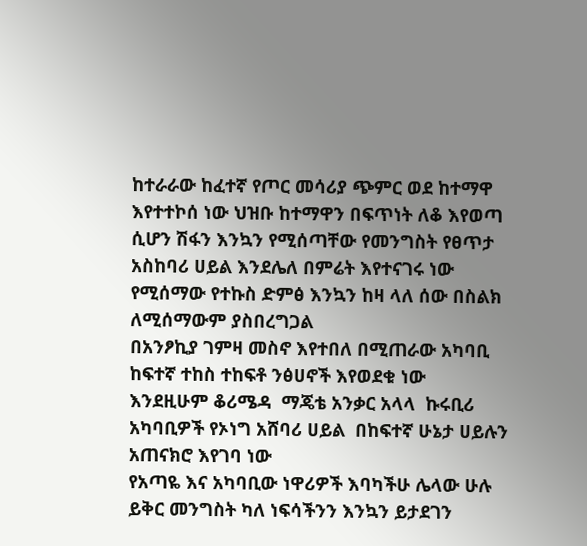ከተራራው ከፈተኛ የጦር መሳሪያ ጭምር ወደ ከተማዋ እየተተኮሰ ነው ህዝቡ ከተማዋን በፍጥነት ለቆ እየወጣ ሲሆን ሽፋን እንኳን የሚሰጣቸው የመንግስት የፀጥታ አስከባሪ ሀይል እንደሌለ በምሬት እየተናገሩ ነው
የሚሰማው የተኩስ ድምፅ እንኳን ከዛ ላለ ሰው በስልክ ለሚሰማውም ያስበረግጋል
በአንፆኪያ ገምዛ መስኖ እየተበለ በሚጠራው አካባቢ ከፍተኛ ተከስ ተከፍቶ ንፅሀኖች እየወደቁ ነው
እንደዚሁም ቆሪሜዳ  ማጄቴ አንቃር አላላ  ኩሩቢሪ  አካባቢዎች የኦነግ አሸባሪ ሀይል  በከፍተኛ ሁኔታ ሀይሉን አጠናክሮ እየገባ ነው
የአጣዬ እና አካባቢው ነዋሪዎች እባካችሁ ሌላው ሁሉ ይቅር መንግስት ካለ ነፍሳችንን እንኳን ይታደገን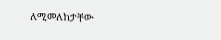ለሚመለከታቸው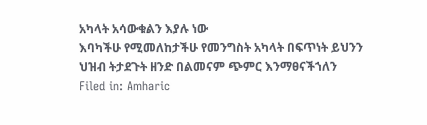አካላት አሳውቁልን እያሉ ነው
እባካችሁ የሚመለከታችሁ የመንግስት አካላት በፍጥነት ይህንን ህዝብ ትታደጉት ዘንድ በልመናም ጭምር እንማፀናችኀለን
Filed in: Amharic